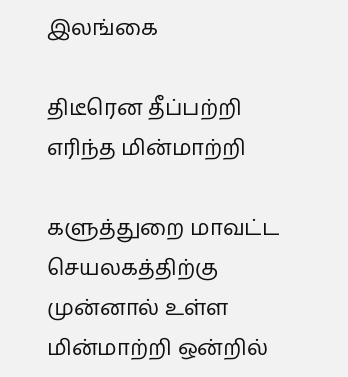இலங்கை

திடீரென தீப்பற்றி எரிந்த மின்மாற்றி

களுத்துறை மாவட்ட செயலகத்திற்கு முன்னால் உள்ள மின்மாற்றி ஒன்றில்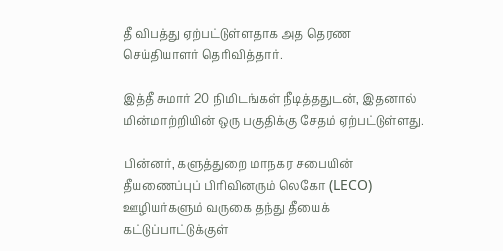தீ விபத்து ஏற்பட்டுள்ளதாக அத தெரண செய்தியாளர் தெரிவித்தார்.

இத்தீ சுமார் 20 நிமிடங்கள் நீடித்ததுடன், இதனால் மின்மாற்றியின் ஒரு பகுதிக்கு சேதம் ஏற்பட்டுள்ளது.

பின்னர், களுத்துறை மாநகர சபையின் தீயணைப்புப் பிரிவினரும் லெகோ (LECO) ஊழியர்களும் வருகை தந்து தீயைக் கட்டுப்பாட்டுக்குள்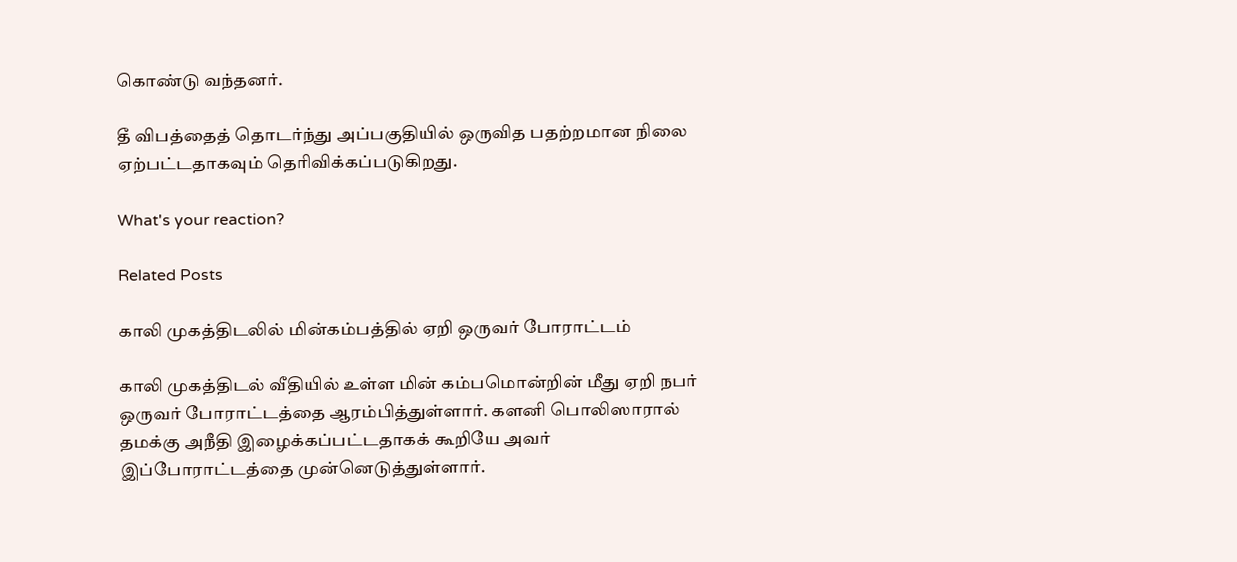கொண்டு வந்தனர்.

தீ விபத்தைத் தொடர்ந்து அப்பகுதியில் ஒருவித பதற்றமான நிலை ஏற்பட்டதாகவும் தெரிவிக்கப்படுகிறது.

What's your reaction?

Related Posts

காலி முகத்திடலில் மின்கம்பத்தில் ஏறி ஒருவர் போராட்டம்

காலி முகத்திடல் வீதியில் உள்ள மின் கம்பமொன்றின் மீது ஏறி நபர் ஒருவர் போராட்டத்தை ஆரம்பித்துள்ளார். களனி பொலிஸாரால் தமக்கு அநீதி இழைக்கப்பட்டதாகக் கூறியே அவர் இப்போராட்டத்தை முன்னெடுத்துள்ளார்.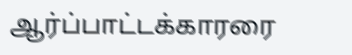ஆர்ப்பாட்டக்காரரை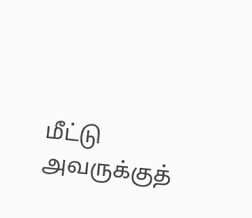மீட்டு அவருக்குத்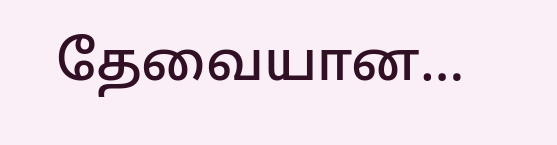தேவையான…